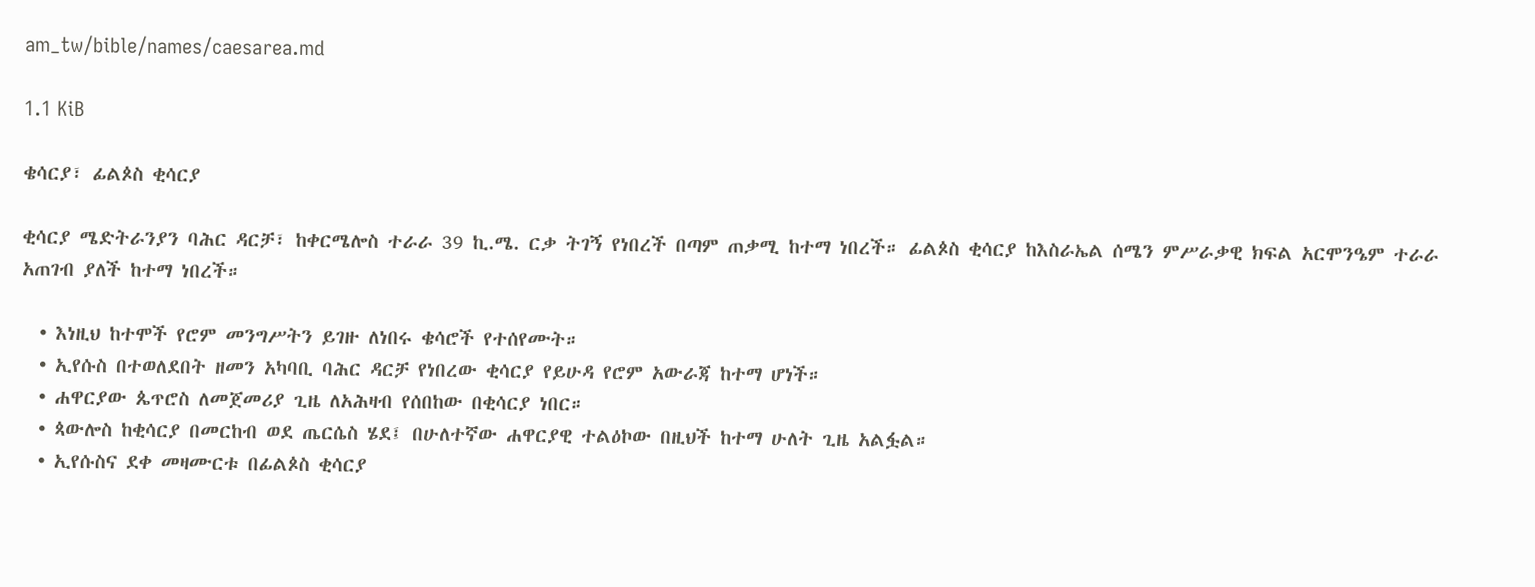am_tw/bible/names/caesarea.md

1.1 KiB

ቄሳርያ፣ ፊልጶስ ቂሳርያ

ቂሳርያ ሜድትራንያን ባሕር ዳርቻ፣ ከቀርሜሎስ ተራራ 39 ኪ.ሜ. ርቃ ትገኝ የነበረች በጣም ጠቃሚ ከተማ ነበረች። ፊልጶስ ቂሳርያ ከእስራኤል ሰሜን ምሥራቃዊ ክፍል አርሞንዔም ተራራ አጠገብ ያለች ከተማ ነበረች።

  • እነዚህ ከተሞች የሮም መንግሥትን ይገዙ ለነበሩ ቄሳሮች የተሰየሙት።
  • ኢየሱስ በተወለደበት ዘመን አካባቢ ባሕር ዳርቻ የነበረው ቂሳርያ የይሁዳ የሮም አውራጃ ከተማ ሆነች።
  • ሐዋርያው ጴጥሮስ ለመጀመሪያ ጊዜ ለአሕዛብ የሰበከው በቂሳርያ ነበር።
  • ጳውሎስ ከቂሳርያ በመርከብ ወደ ጤርሴስ ሄደ፤ በሁለተኛው ሐዋርያዊ ተልዕኮው በዚህች ከተማ ሁለት ጊዜ አልፏል።
  • ኢየሱስና ደቀ መዛሙርቱ በፊልጶስ ቂሳርያ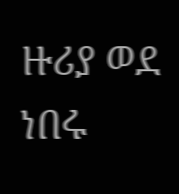ዙሪያ ወደ ነበሩ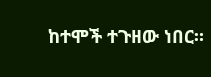ከተሞች ተጉዘው ነበር።